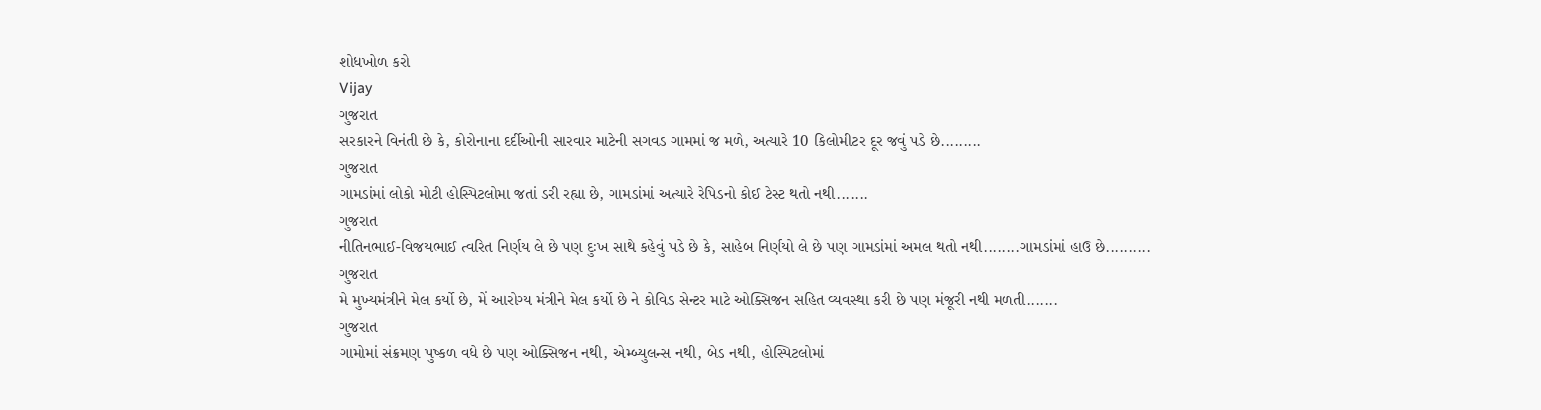શોધખોળ કરો
Vijay
ગુજરાત
સરકારને વિનંતી છે કે, કોરોનાના દર્દીઓની સારવાર માટેની સગવડ ગામમાં જ મળે, અત્યારે 10 કિલોમીટર દૂર જવું પડે છે.........
ગુજરાત
ગામડાંમાં લોકો મોટી હોસ્પિટલોમા જતાં ડરી રહ્યા છે, ગામડાંમાં અત્યારે રેપિડનો કોઈ ટેસ્ટ થતો નથી.......
ગુજરાત
નીતિનભાઈ-વિજયભાઈ ત્વરિત નિર્ણય લે છે પણ દુઃખ સાથે કહેવું પડે છે કે, સાહેબ નિર્ણયો લે છે પણ ગામડાંમાં અમલ થતો નથી........ગામડાંમાં હાઉ છે..........
ગુજરાત
મે મુખ્યમંત્રીને મેલ કર્યો છે, મેં આરોગ્ય મંત્રીને મેલ કર્યો છે ને કોવિડ સેન્ટર માટે ઓક્સિજન સહિત વ્યવસ્થા કરી છે પણ મંજૂરી નથી મળતી.......
ગુજરાત
ગામોમાં સંક્રમણ પુષ્કળ વધે છે પણ ઓક્સિજન નથી, એમ્બ્યુલન્સ નથી, બેડ નથી, હોસ્પિટલોમાં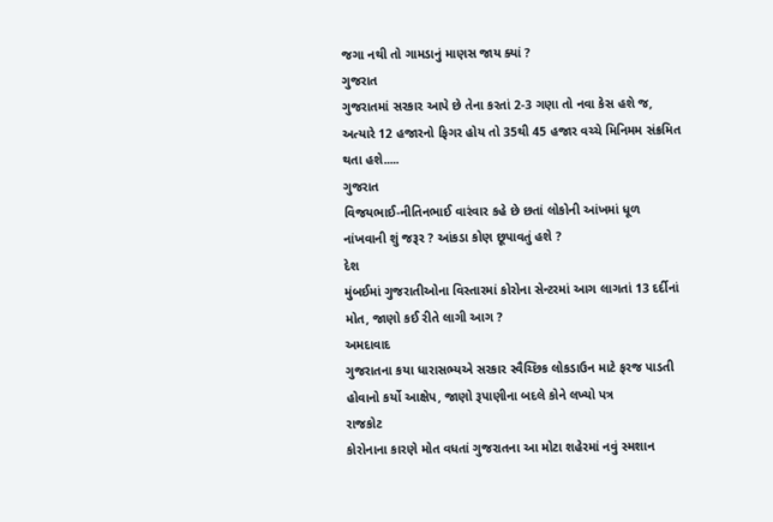જગા નથી તો ગામડાનું માણસ જાય ક્યાં ?
ગુજરાત
ગુજરાતમાં સરકાર આપે છે તેના કરતાં 2-3 ગણા તો નવા કેસ હશે જ, અત્યારે 12 હજારનો ફિગર હોય તો 35થી 45 હજાર વચ્ચે મિનિમમ સંક્રમિત થતા હશે.....
ગુજરાત
વિજયભાઈ-નીતિનભાઈ વારંવાર કહે છે છતાં લોકોની આંખમાં ધૂળ નાંખવાની શું જરૂર ? આંકડા કોણ છૂપાવતું હશે ?
દેશ
મુંબઈમાં ગુજરાતીઓના વિસ્તારમાં કોરોના સેન્ટરમાં આગ લાગતાં 13 દર્દીનાં મોત, જાણો કઈ રીતે લાગી આગ ?
અમદાવાદ
ગુજરાતના કયા ધારાસભ્યએ સરકાર સ્વૈચ્છિક લોકડાઉન માટે ફરજ પાડતી હોવાનો કર્યો આક્ષેપ, જાણો રૂપાણીના બદલે કોને લખ્યો પત્ર
રાજકોટ
કોરોનાના કારણે મોત વધતાં ગુજરાતના આ મોટા શહેરમાં નવું સ્મશાન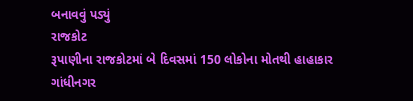બનાવવું પડ્યું
રાજકોટ
રૂપાણીના રાજકોટમાં બે દિવસમાં 150 લોકોના મોતથી હાહાકાર
ગાંધીનગર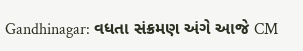Gandhinagar: વધતા સંક્રમણ અંગે આજે CM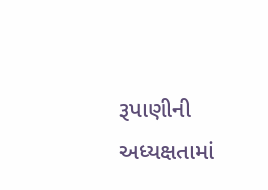રૂપાણીની અધ્યક્ષતામાં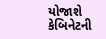યોજાશે કેબિનેટની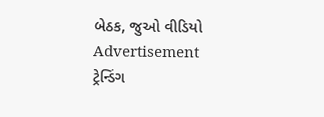બેઠક, જુઓ વીડિયો
Advertisement
ટ્રેન્ડિંગ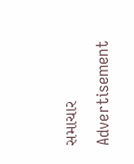સમાચાર
Advertisement